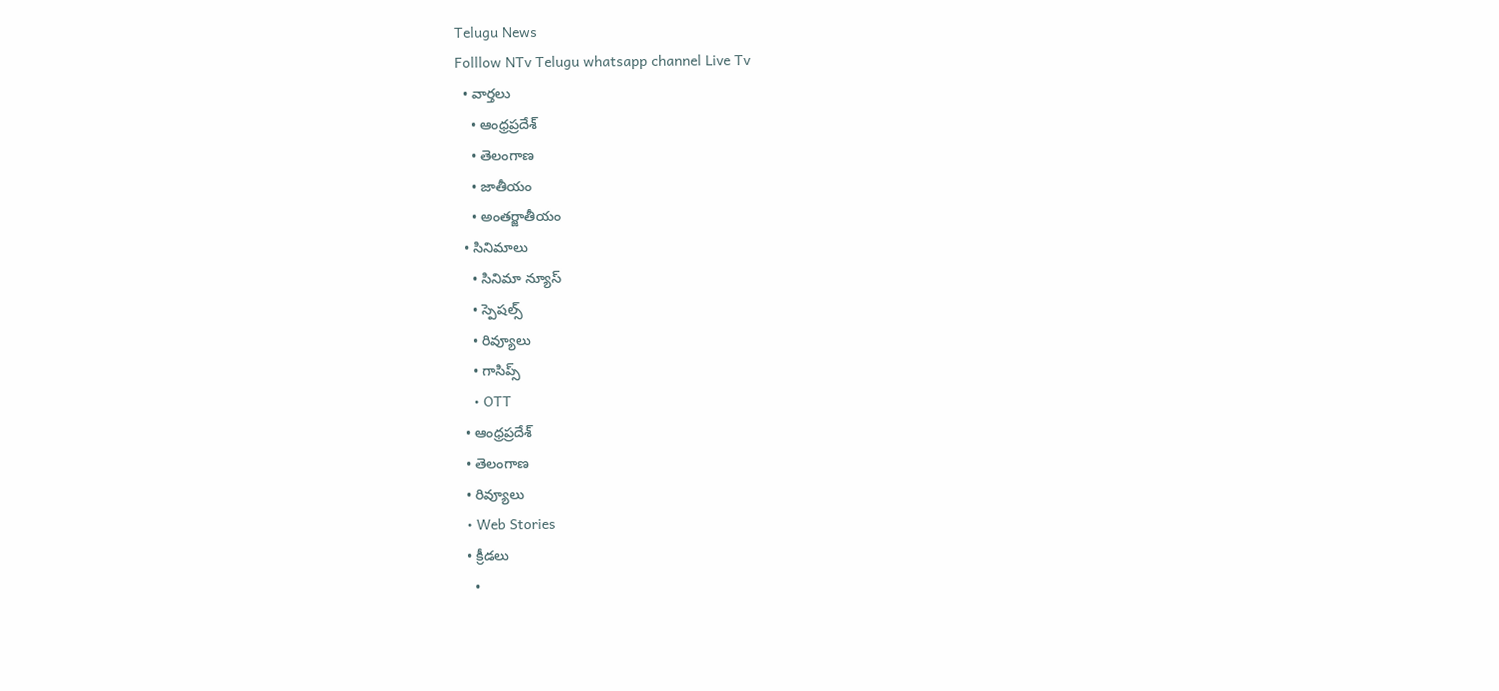Telugu News
Folllow NTv Telugu whatsapp channel Live Tv
  • వార్తలు
    • ఆంధ్రప్రదేశ్
    • తెలంగాణ
    • జాతీయం
    • అంతర్జాతీయం
  • సినిమాలు
    • సినిమా న్యూస్
    • స్పెషల్స్
    • రివ్యూలు
    • గాసిప్స్
    • OTT
  • ఆంధ్రప్రదేశ్
  • తెలంగాణ
  • రివ్యూలు
  • Web Stories
  • క్రీడలు
    •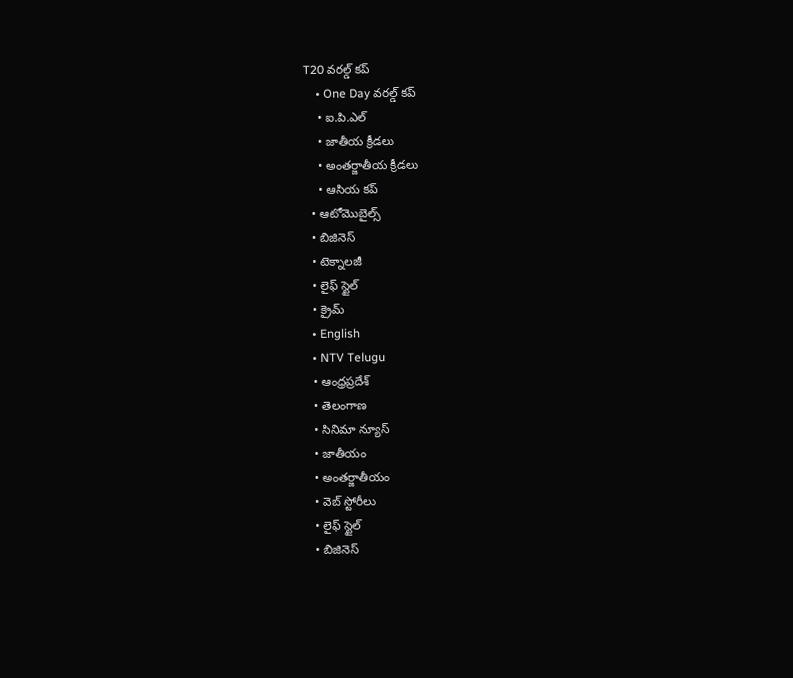T20 వరల్డ్ కప్
    • One Day వరల్డ్ కప్
    • ఐ.పి.ఎల్
    • జాతీయ క్రీడలు
    • అంతర్జాతీయ క్రీడలు
    • ఆసియ కప్
  • ఆటోమొబైల్స్
  • బిజినెస్‌
  • టెక్నాలజీ
  • లైఫ్ స్టైల్
  • క్రైమ్
  • English
  • NTV Telugu
  • ఆంధ్రప్రదేశ్
  • తెలంగాణ
  • సినిమా న్యూస్
  • జాతీయం
  • అంతర్జాతీయం
  • వెబ్ స్టోరీలు
  • లైఫ్ స్టైల్
  • బిజినెస్‌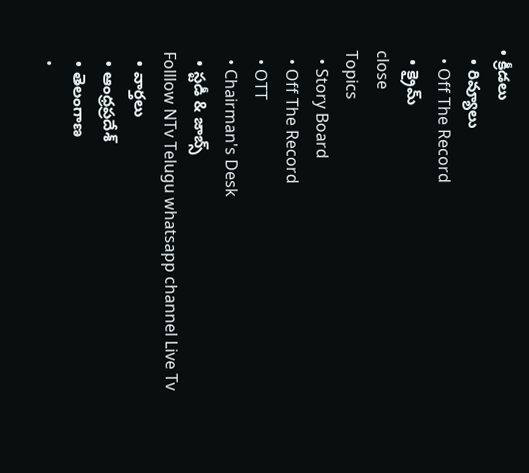• క్రీడలు
  • రివ్యూలు
  • Off The Record
  • క్రైమ్
close
Topics
  • Story Board
  • Off The Record
  • OTT
  • Chairman's Desk
  • స్టడీ & జాబ్స్
Folllow NTv Telugu whatsapp channel Live Tv
  • వార్తలు
  • ఆంధ్రప్రదేశ్
  • తెలంగాణ
  •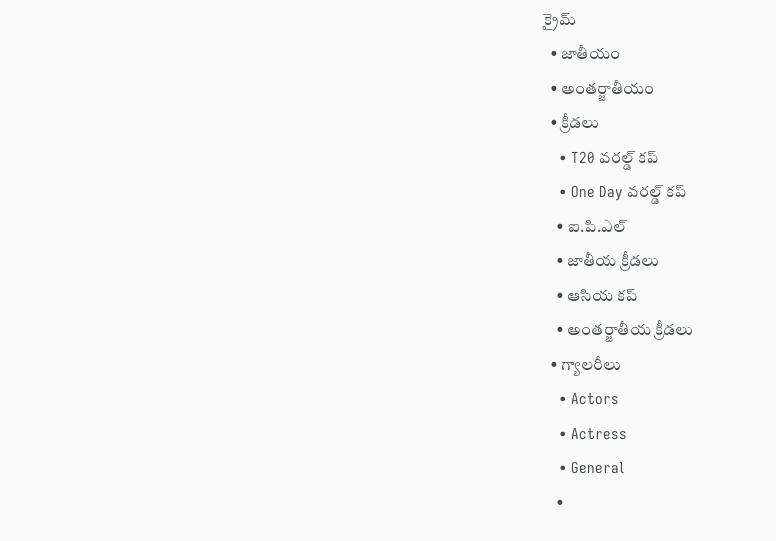క్రైమ్
  • జాతీయం
  • అంతర్జాతీయం
  • క్రీడలు
    • T20 వరల్డ్ కప్
    • One Day వరల్డ్ కప్
    • ఐ.పి.ఎల్
    • జాతీయ క్రీడలు
    • ఆసియ కప్
    • అంతర్జాతీయ క్రీడలు
  • గ్యాలరీలు
    • Actors
    • Actress
    • General
    •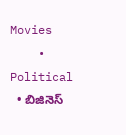Movies
    • Political
  • బిజినెస్‌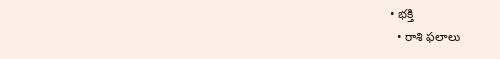• భక్తి
  • రాశి ఫలాలు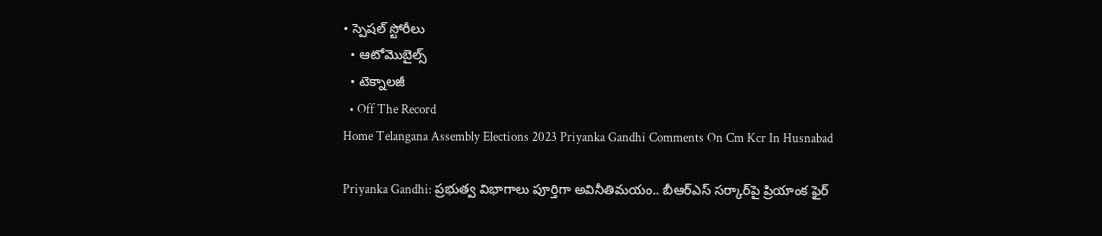• స్పెషల్‌ స్టోరీలు
  • ఆటోమొబైల్స్
  • టెక్నాలజీ
  • Off The Record
Home Telangana Assembly Elections 2023 Priyanka Gandhi Comments On Cm Kcr In Husnabad

Priyanka Gandhi: ప్రభుత్వ విభాగాలు పూర్తిగా అవినీతిమయం.. బీఆర్‌ఎస్ సర్కార్‌పై ప్రియాంక ఫైర్‌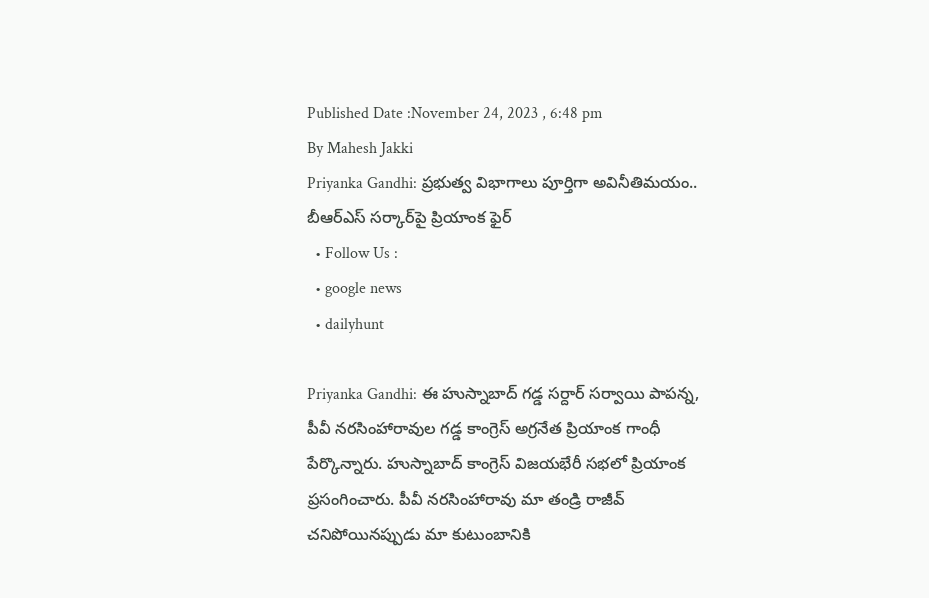Published Date :November 24, 2023 , 6:48 pm
By Mahesh Jakki
Priyanka Gandhi: ప్రభుత్వ విభాగాలు పూర్తిగా అవినీతిమయం.. బీఆర్‌ఎస్ సర్కార్‌పై ప్రియాంక ఫైర్‌
  • Follow Us :
  • google news
  • dailyhunt

Priyanka Gandhi: ఈ హుస్నాబాద్ గడ్డ సర్దార్ సర్వాయి పాపన్న, పీవీ నరసింహారావుల గడ్డ కాంగ్రెస్ అగ్రనేత ప్రియాంక గాంధీ పేర్కొన్నారు. హుస్నాబాద్ కాంగ్రెస్ విజయభేరీ సభలో ప్రియాంక ప్రసంగించారు. పీవీ నరసింహారావు మా తండ్రి రాజీవ్ చనిపోయినప్పుడు మా కుటుంబానికి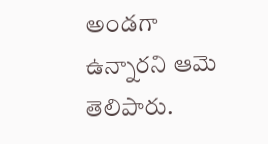అండగా ఉన్నారని ఆమె తెలిపారు.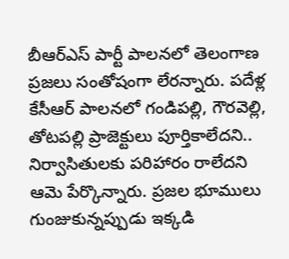బీఆర్‌ఎస్‌ పార్టీ పాలనలో తెలంగాణ ప్రజలు సంతోషంగా లేరన్నారు. పదేళ్ల కేసీఆర్ పాలనలో గండిపల్లి, గౌరవెల్లి, తోటపల్లి ప్రాజెక్టులు పూర్తికాలేదని.. నిర్వాసితులకు పరిహారం రాలేదని ఆమె పేర్కొన్నారు. ప్రజల భూములు గుంజుకున్నప్పుడు ఇక్కడి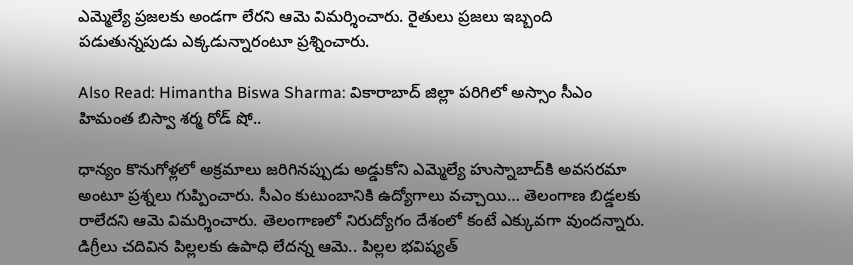ఎమ్మెల్యే ప్రజలకు అండగా లేరని ఆమె విమర్శించారు. రైతులు ప్రజలు ఇబ్బంది పడుతున్నపుడు ఎక్కడున్నారంటూ ప్రశ్నించారు.

Also Read: Himantha Biswa Sharma: వికారాబాద్ జిల్లా పరిగిలో అస్సాం సీఎం హిమంత బిస్వా శర్మ రోడ్ షో..

ధాన్యం కొనుగోళ్లలో అక్రమాలు జరిగినప్పుడు అడ్డుకోని ఎమ్మెల్యే హుస్నాబాద్‌కి అవసరమా అంటూ ప్రశ్నలు గుప్పించారు. సీఎం కుటుంబానికి ఉద్యోగాలు వచ్చాయి… తెలంగాణ బిడ్డలకు రాలేదని ఆమె విమర్శించారు. తెలంగాణలో నిరుద్యోగం దేశంలో కంటే ఎక్కువగా వుందన్నారు. డిగ్రీలు చదివిన పిల్లలకు ఉపాధి లేదన్న ఆమె.. పిల్లల భవిష్యత్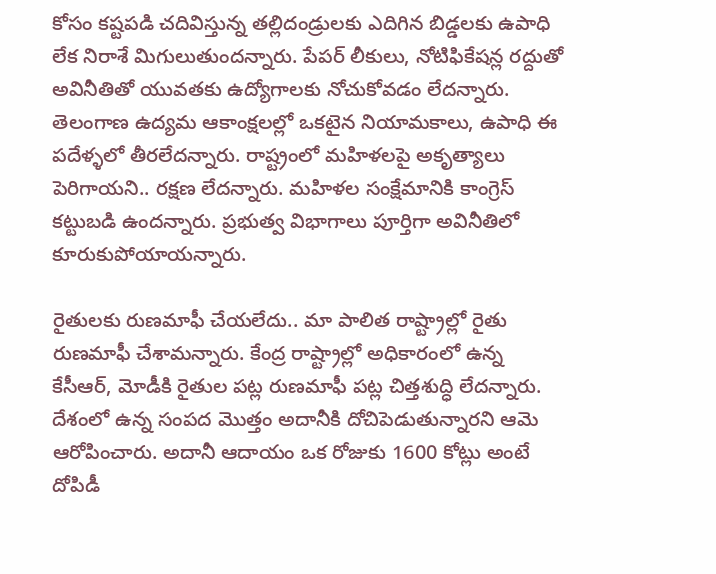కోసం కష్టపడి చదివిస్తున్న తల్లిదండ్రులకు ఎదిగిన బిడ్డలకు ఉపాధి లేక నిరాశే మిగులుతుందన్నారు. పేపర్ లీకులు, నోటిఫికేషన్ల రద్దుతో అవినీతితో యువతకు ఉద్యోగాలకు నోచుకోవడం లేదన్నారు. తెలంగాణ ఉద్యమ ఆకాంక్షలల్లో ఒకటైన నియామకాలు, ఉపాధి ఈ పదేళ్ళలో తీరలేదన్నారు. రాష్ట్రంలో మహిళలపై అకృత్యాలు పెరిగాయని.. రక్షణ లేదన్నారు. మహిళల సంక్షేమానికి కాంగ్రెస్ కట్టుబడి ఉందన్నారు. ప్రభుత్వ విభాగాలు పూర్తిగా అవినీతిలో కూరుకుపోయాయన్నారు.

రైతులకు రుణమాఫీ చేయలేదు.. మా పాలిత రాష్ట్రాల్లో రైతు రుణమాఫీ చేశామన్నారు. కేంద్ర రాష్ట్రాల్లో అధికారంలో ఉన్న కేసీఆర్, మోడీకి రైతుల పట్ల రుణమాఫీ పట్ల చిత్తశుద్ధి లేదన్నారు. దేశంలో ఉన్న సంపద మొత్తం అదానీకి దోచిపెడుతున్నారని ఆమె ఆరోపించారు. అదానీ ఆదాయం ఒక రోజుకు 1600 కోట్లు అంటే దోపిడీ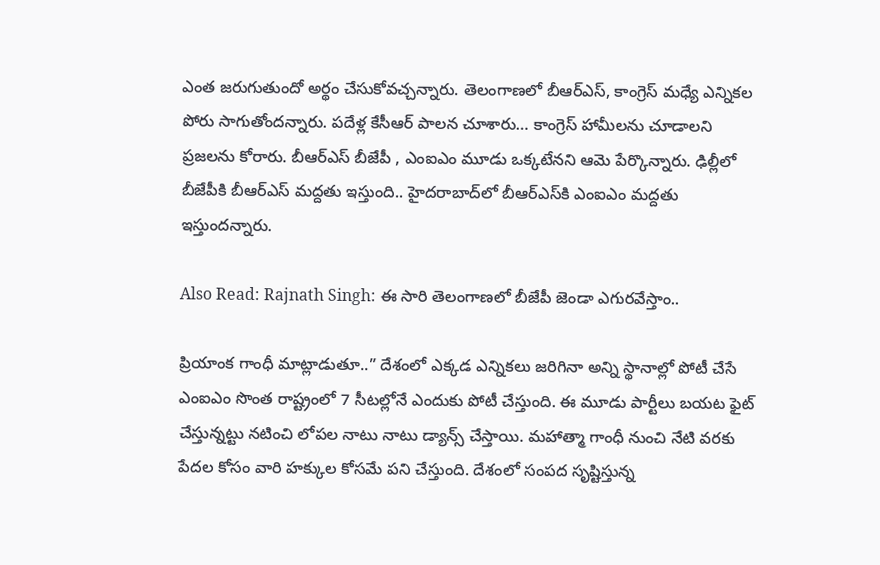ఎంత జరుగుతుందో అర్థం చేసుకోవచ్చన్నారు. తెలంగాణలో బీఆర్ఎస్, కాంగ్రెస్ మధ్యే ఎన్నికల పోరు సాగుతోందన్నారు. పదేళ్ల కేసీఆర్ పాలన చూశారు… కాంగ్రెస్ హామీలను చూడాలని ప్రజలను కోరారు. బీఆర్ఎస్ బీజేపీ , ఎంఐఎం మూడు ఒక్కటేనని ఆమె పేర్కొన్నారు. ఢిల్లీలో బీజేపీకి బీఆర్ఎస్ మద్దతు ఇస్తుంది.. హైదరాబాద్‌లో బీఆర్ఎస్‌కి ఎంఐఎం మద్దతు ఇస్తుందన్నారు.

Also Read: Rajnath Singh: ఈ సారి తెలంగాణలో బీజేపీ జెండా ఎగురవేస్తాం..

ప్రియాంక గాంధీ మాట్లాడుతూ..” దేశంలో ఎక్కడ ఎన్నికలు జరిగినా అన్ని స్థానాల్లో పోటీ చేసే ఎంఐఎం సొంత రాష్ట్రంలో 7 సీటల్లోనే ఎందుకు పోటీ చేస్తుంది. ఈ మూడు పార్టీలు బయట ఫైట్ చేస్తున్నట్టు నటించి లోపల నాటు నాటు డ్యాన్స్ చేస్తాయి. మహాత్మా గాంధీ నుంచి నేటి వరకు పేదల కోసం వారి హక్కుల కోసమే పని చేస్తుంది. దేశంలో సంపద సృష్టిస్తున్న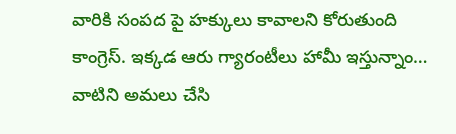వారికి సంపద పై హక్కులు కావాలని కోరుతుంది కాంగ్రెస్. ఇక్కడ ఆరు గ్యారంటీలు హామీ ఇస్తున్నాం… వాటిని అమలు చేసి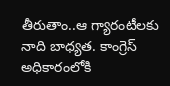తీరుతాం..ఆ గ్యారంటీలకు నాది బాధ్యత. కాంగ్రెస్ అధికారంలోకి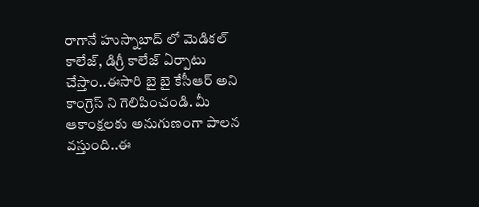రాగానే హుస్నాబాద్ లో మెడికల్ కాలేజ్, డిగ్రీ కాలేజ్ ఏర్పాటు చేస్తాం..ఈసారి బై బై కేసీఆర్ అని కాంగ్రెస్ ని గెలిపించండి. మీ ఆకాంక్షలకు అనుగుణంగా పాలన వస్తుంది..ఈ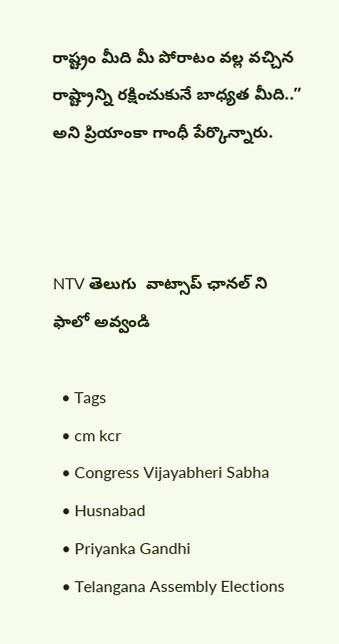రాష్ట్రం మీది మీ పోరాటం వల్ల వచ్చిన రాష్ట్రాన్ని రక్షించుకునే బాధ్యత మీది..” అని ప్రియాంకా గాంధీ పేర్కొన్నారు.



NTV తెలుగు  వాట్సాప్ ఛానల్ ని ఫాలో అవ్వండి

  • Tags
  • cm kcr
  • Congress Vijayabheri Sabha
  • Husnabad
  • Priyanka Gandhi
  • Telangana Assembly Elections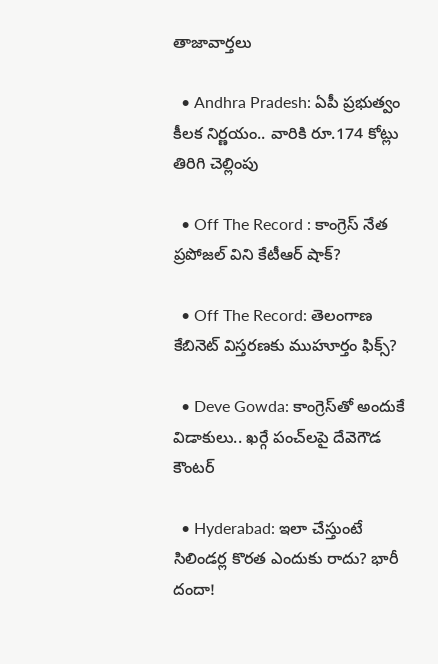తాజావార్తలు

  • Andhra Pradesh: ఏపీ ప్రభుత్వం కీలక నిర్ణయం.. వారికి రూ.174 కోట్లు తిరిగి చెల్లింపు

  • Off The Record : కాంగ్రెస్ నేత ప్రపోజల్ విని కేటీఆర్ షాక్?

  • Off The Record: తెలంగాణ కేబినెట్ విస్తరణకు ముహూర్తం ఫిక్స్?

  • Deve Gowda: కాంగ్రెస్‌తో అందుకే విడాకులు.. ఖర్గే పంచ్‌లపై దేవెగౌడ కౌంటర్

  • Hyderabad: ఇలా చేస్తుంటే సిలిండర్ల కొరత ఎందుకు రాదు? భారీ దందా!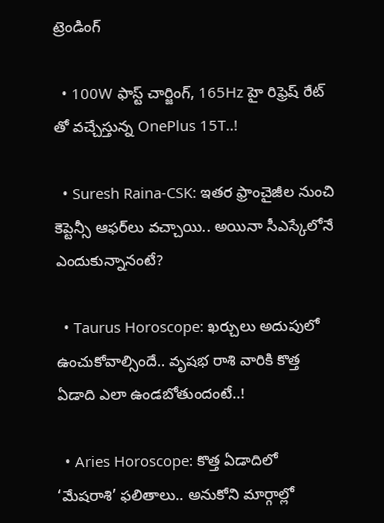ట్రెండింగ్‌

  • 100W ఫాస్ట్ చార్జింగ్, 165Hz హై రిఫ్రెష్ రేట్ తో వచ్చేస్తున్న OnePlus 15T..!

  • Suresh Raina-CSK: ఇతర ఫ్రాంచైజీల నుంచి కెప్టెన్సీ ఆఫర్‌లు వచ్చాయి.. అయినా సీఎస్కేలోనే ఎందుకున్నానంటే?

  • Taurus Horoscope: ఖర్చులు అదుపులో ఉంచుకోవాల్సిందే.. వృషభ రాశి వారికి కొత్త ఏడాది ఎలా ఉండబోతుందంటే..!

  • Aries Horoscope: కొత్త ఏడాదిలో ‘మేషరాశి’ ఫలితాలు.. అనుకోని మార్గాల్లో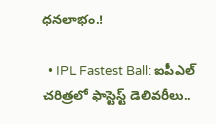ధనలాభం.!

  • IPL Fastest Ball: ఐపీఎల్ చరిత్రలో ఫాస్టెస్ట్ డెలివరీలు..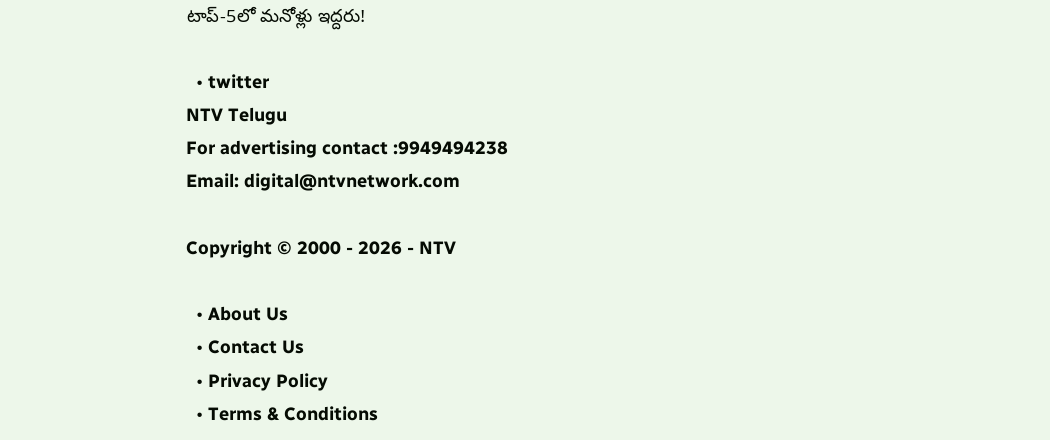టాప్-5లో మనోళ్లు ఇద్దరు!

  • twitter
NTV Telugu
For advertising contact :9949494238
Email: digital@ntvnetwork.com

Copyright © 2000 - 2026 - NTV

  • About Us
  • Contact Us
  • Privacy Policy
  • Terms & Conditions